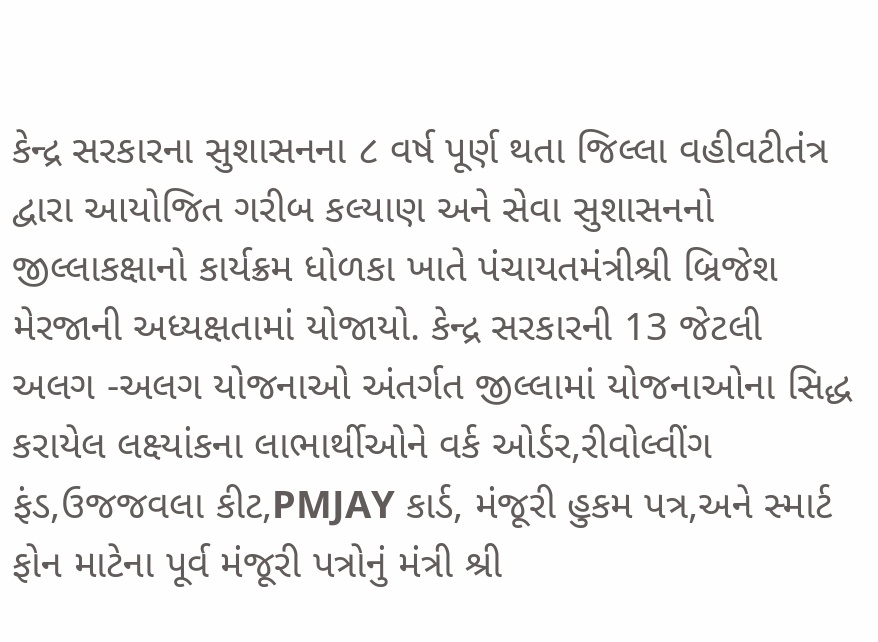કેન્દ્ર સરકારના સુશાસનના ૮ વર્ષ પૂર્ણ થતા જિલ્લા વહીવટીતંત્ર દ્વારા આયોજિત ગરીબ કલ્યાણ અને સેવા સુશાસનનો જીલ્લાકક્ષાનો કાર્યક્રમ ધોળકા ખાતે પંચાયતમંત્રીશ્રી બ્રિજેશ મેરજાની અધ્યક્ષતામાં યોજાયો. કેન્દ્ર સરકારની 13 જેટલી અલગ -અલગ યોજનાઓ અંતર્ગત જીલ્લામાં યોજનાઓના સિદ્ધ કરાયેલ લક્ષ્યાંકના લાભાર્થીઓને વર્ક ઓર્ડર,રીવોલ્વીંગ ફંડ,ઉજજવલા કીટ,PMJAY કાર્ડ, મંજૂરી હુકમ પત્ર,અને સ્માર્ટ ફોન માટેના પૂર્વ મંજૂરી પત્રોનું મંત્રી શ્રી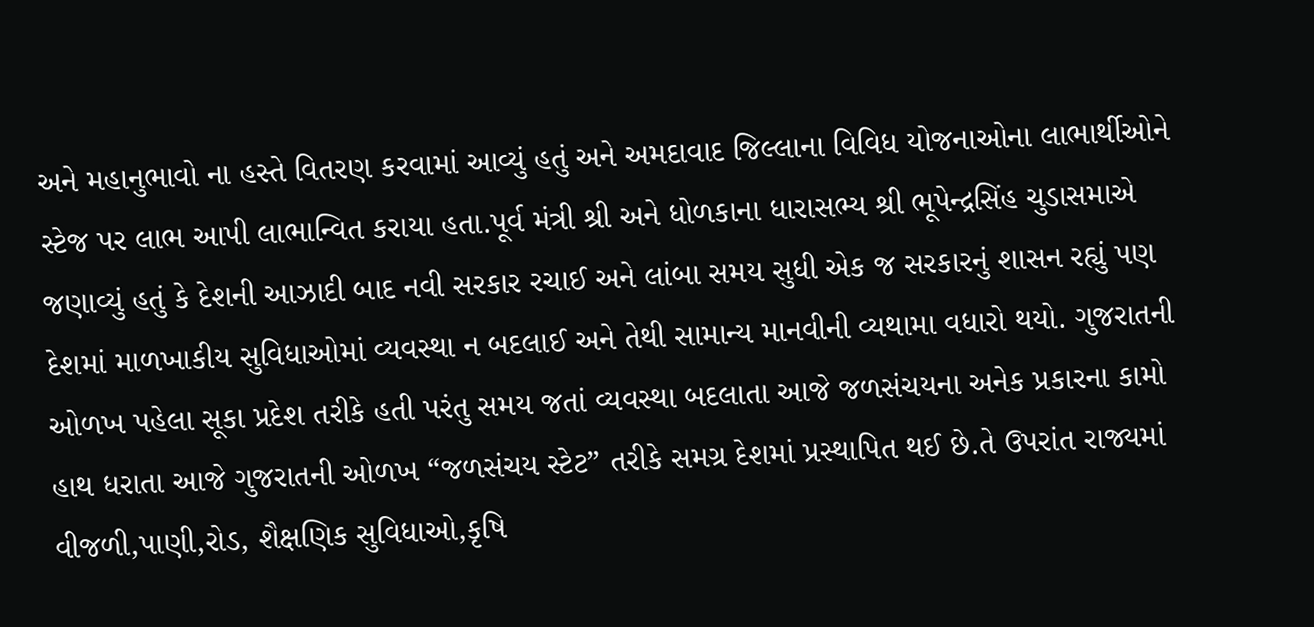અને મહાનુભાવો ના હસ્તે વિતરણ કરવામાં આવ્યું હતું અને અમદાવાદ જિલ્લાના વિવિધ યોજનાઓના લાભાર્થીઓને સ્ટેજ પર લાભ આપી લાભાન્વિત કરાયા હતા.પૂર્વ મંત્રી શ્રી અને ધોળકાના ધારાસભ્ય શ્રી ભૂપેન્દ્રસિંહ ચુડાસમાએ જણાવ્યું હતું કે દેશની આઝાદી બાદ નવી સરકાર રચાઈ અને લાંબા સમય સુધી એક જ સરકારનું શાસન રહ્યું પણ દેશમાં માળખાકીય સુવિધાઓમાં વ્યવસ્થા ન બદલાઈ અને તેથી સામાન્ય માનવીની વ્યથામા વધારો થયો. ગુજરાતની ઓળખ પહેલા સૂકા પ્રદેશ તરીકે હતી પરંતુ સમય જતાં વ્યવસ્થા બદલાતા આજે જળસંચયના અનેક પ્રકારના કામો હાથ ધરાતા આજે ગુજરાતની ઓળખ “જળસંચય સ્ટેટ” તરીકે સમગ્ર દેશમાં પ્રસ્થાપિત થઈ છે.તે ઉપરાંત રાજ્યમાં વીજળી,પાણી,રોડ, શૈક્ષણિક સુવિધાઓ,કૃષિ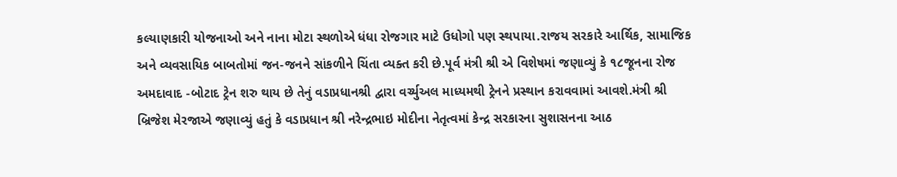કલ્યાણકારી યોજનાઓ અને નાના મોટા સ્થળોએ ધંધા રોજગાર માટે ઉધોગો પણ સ્થપાયા.રાજય સરકારે આર્થિક, સામાજિક અને વ્યવસાયિક બાબતોમાં જન-જનને સાંકળીને ચિંતા વ્યક્ત કરી છે.પૂર્વ મંત્રી શ્રી એ વિશેષમાં જણાવ્યું કે ૧૮જૂનના રોજ અમદાવાદ -બોટાદ ટ્રેન શરુ થાય છે તેનું વડાપ્રધાનશ્રી દ્વારા વર્ચ્યુઅલ માધ્યમથી ટ્રેનને પ્રસ્થાન કરાવવામાં આવશે.મંત્રી શ્રી બ્રિજેશ મેરજાએ જણાવ્યું હતું કે વડાપ્રધાન શ્રી નરેન્દ્રભાઇ મોદીના નેતૃત્વમાં કેન્દ્ર સરકારના સુશાસનના આઠ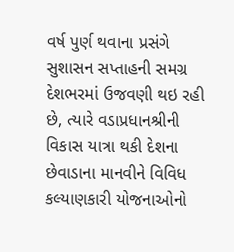વર્ષ પુર્ણ થવાના પ્રસંગે સુશાસન સપ્તાહની સમગ્ર દેશભરમાં ઉજવણી થઇ રહી છે, ત્યારે વડાપ્રધાનશ્રીની વિકાસ યાત્રા થકી દેશના છેવાડાના માનવીને વિવિધ કલ્યાણકારી યોજનાઓનો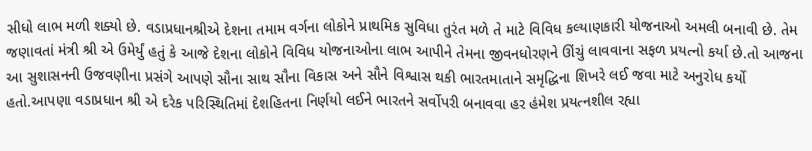સીધો લાભ મળી શક્યો છે. વડાપ્રધાનશ્રીએ દેશના તમામ વર્ગના લોકોને પ્રાથમિક સુવિધા તુરંત મળે તે માટે વિવિધ કલ્યાણકારી યોજનાઓ અમલી બનાવી છે. તેમ જણાવતાં મંત્રી શ્રી એ ઉમેર્યું હતું કે આજે દેશના લોકોને વિવિધ યોજનાઓના લાભ આપીને તેમના જીવનધોરણને ઊંચું લાવવાના સફળ પ્રયત્નો કર્યા છે.તો આજના આ સુશાસનની ઉજવણીના પ્રસંગે આપણે સૌના સાથ સૌના વિકાસ અને સૌને વિશ્વાસ થકી ભારતમાતાને સમૃદ્ધિના શિખરે લઈ જવા માટે અનુરોધ કર્યો હતો.આપણા વડાપ્રધાન શ્રી એ દરેક પરિસ્થિતિમાં દેશહિતના નિર્ણયો લઈને ભારતને સર્વોપરી બનાવવા હર હંમેશ પ્રયત્નશીલ રહ્યા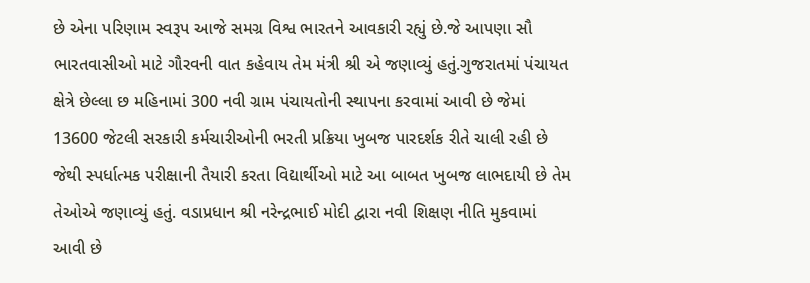છે એના પરિણામ સ્વરૂપ આજે સમગ્ર વિશ્વ ભારતને આવકારી રહ્યું છે.જે આપણા સૌ ભારતવાસીઓ માટે ગૌરવની વાત કહેવાય તેમ મંત્રી શ્રી એ જણાવ્યું હતું.ગુજરાતમાં પંચાયત ક્ષેત્રે છેલ્લા છ મહિનામાં 300 નવી ગ્રામ પંચાયતોની સ્થાપના કરવામાં આવી છે જેમાં 13600 જેટલી સરકારી કર્મચારીઓની ભરતી પ્રક્રિયા ખુબજ પારદર્શક રીતે ચાલી રહી છે જેથી સ્પર્ધાત્મક પરીક્ષાની તૈયારી કરતા વિદ્યાર્થીઓ માટે આ બાબત ખુબજ લાભદાયી છે તેમ તેઓએ જણાવ્યું હતું. વડાપ્રધાન શ્રી નરેન્દ્રભાઈ મોદી દ્વારા નવી શિક્ષણ નીતિ મુકવામાં આવી છે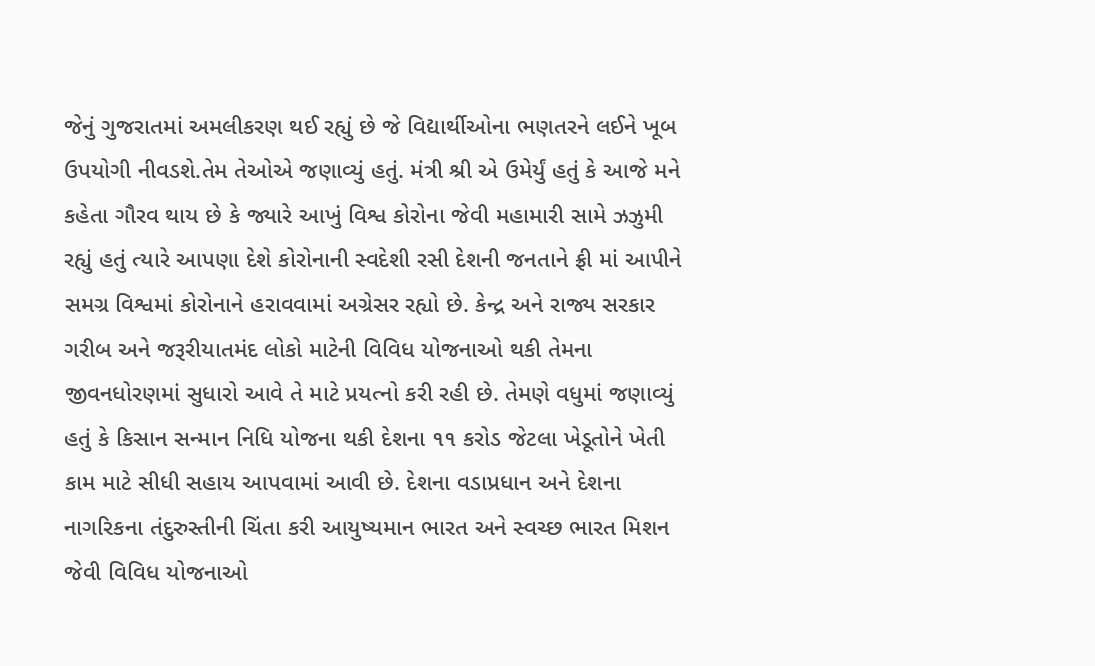જેનું ગુજરાતમાં અમલીકરણ થઈ રહ્યું છે જે વિદ્યાર્થીઓના ભણતરને લઈને ખૂબ ઉપયોગી નીવડશે.તેમ તેઓએ જણાવ્યું હતું. મંત્રી શ્રી એ ઉમેર્યું હતું કે આજે મને કહેતા ગૌરવ થાય છે કે જ્યારે આખું વિશ્વ કોરોના જેવી મહામારી સામે ઝઝુમી રહ્યું હતું ત્યારે આપણા દેશે કોરોનાની સ્વદેશી રસી દેશની જનતાને ફ્રી માં આપીને સમગ્ર વિશ્વમાં કોરોનાને હરાવવામાં અગ્રેસર રહ્યો છે. કેન્દ્ર અને રાજ્ય સરકાર ગરીબ અને જરૂરીયાતમંદ લોકો માટેની વિવિધ યોજનાઓ થકી તેમના જીવનધોરણમાં સુધારો આવે તે માટે પ્રયત્નો કરી રહી છે. તેમણે વધુમાં જણાવ્યું હતું કે કિસાન સન્માન નિધિ યોજના થકી દેશના ૧૧ કરોડ જેટલા ખેડૂતોને ખેતી કામ માટે સીધી સહાય આપવામાં આવી છે. દેશના વડાપ્રધાન અને દેશના નાગરિકના તંદુરુસ્તીની ચિંતા કરી આયુષ્યમાન ભારત અને સ્વચ્છ ભારત મિશન જેવી વિવિધ યોજનાઓ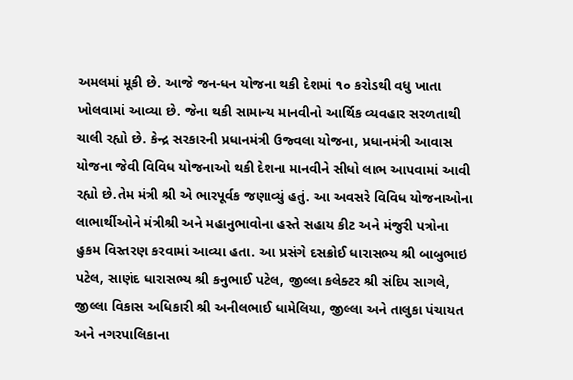અમલમાં મૂકી છે. આજે જન-ધન યોજના થકી દેશમાં ૧૦ કરોડથી વધુ ખાતા ખોલવામાં આવ્યા છે. જેના થકી સામાન્ય માનવીનો આર્થિક વ્યવહાર સરળતાથી ચાલી રહ્યો છે. કેન્દ્ર સરકારની પ્રધાનમંત્રી ઉજ્વલા યોજના, પ્રધાનમંત્રી આવાસ યોજના જેવી વિવિધ યોજનાઓ થકી દેશના માનવીને સીધો લાભ આપવામાં આવી રહ્યો છે.તેમ મંત્રી શ્રી એ ભારપૂર્વક જણાવ્યું હતું. આ અવસરે વિવિધ યોજનાઓના લાભાર્થીઓને મંત્રીશ્રી અને મહાનુભાવોના હસ્તે સહાય કીટ અને મંજુરી પત્રોના હુકમ વિસ્તરણ કરવામાં આવ્યા હતા. આ પ્રસંગે દસક્રોઈ ધારાસભ્ય શ્રી બાબુભાઇ પટેલ, સાણંદ ધારાસભ્ય શ્રી કનુભાઈ પટેલ, જીલ્લા કલેક્ટર શ્રી સંદિપ સાગલે, જીલ્લા વિકાસ અધિકારી શ્રી અનીલભાઈ ધામેલિયા, જીલ્લા અને તાલુકા પંચાયત અને નગરપાલિકાના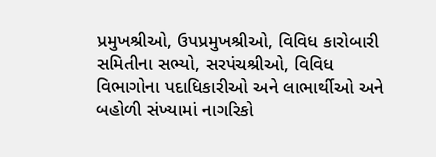પ્રમુખશ્રીઓ, ઉપપ્રમુખશ્રીઓ, વિવિધ કારોબારી સમિતીના સભ્યો, સરપંચશ્રીઓ, વિવિધ વિભાગોના પદાધિકારીઓ અને લાભાર્થીઓ અને બહોળી સંખ્યામાં નાગરિકો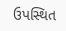ઉપસ્થિત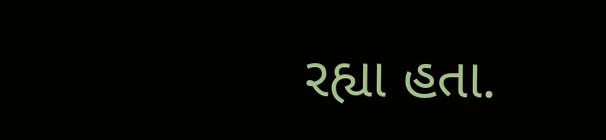રહ્યા હતા.